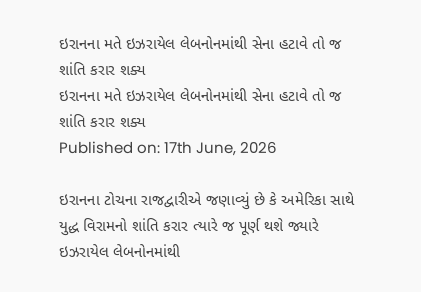ઇરાનના મતે ઇઝરાયેલ લેબનોનમાંથી સેના હટાવે તો જ શાંતિ કરાર શક્ય
ઇરાનના મતે ઇઝરાયેલ લેબનોનમાંથી સેના હટાવે તો જ શાંતિ કરાર શક્ય
Published on: 17th June, 2026

ઇરાનના ટોચના રાજદ્વારીએ જણાવ્યું છે કે અમેરિકા સાથે યુદ્ધ વિરામનો શાંતિ કરાર ત્યારે જ પૂર્ણ થશે જ્યારે ઇઝરાયેલ લેબનોનમાંથી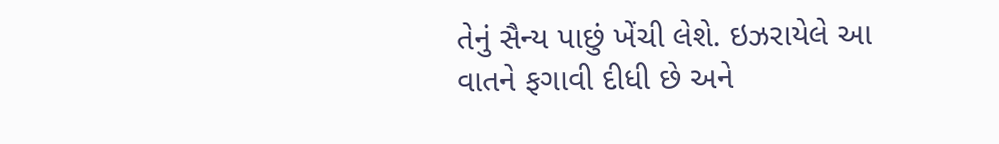તેનું સૈન્ય પાછું ખેંચી લેશે. ઇઝરાયેલે આ વાતને ફગાવી દીધી છે અને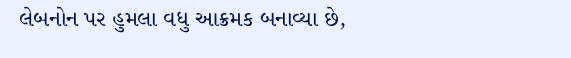લેબનોન પર હુમલા વધુ આક્રમક બનાવ્યા છે,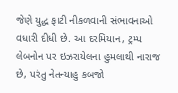જેણે યુદ્ધ ફાટી નીકળવાની સંભાવનાઓ વધારી દીધી છે. આ દરમિયાન, ટ્રમ્પ લેબનોન પર ઇઝરાયેલના હુમલાથી નારાજ છે, પરંતુ નેતન્યાહુ કબજો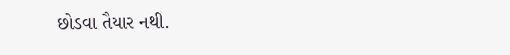છોડવા તૈયાર નથી.